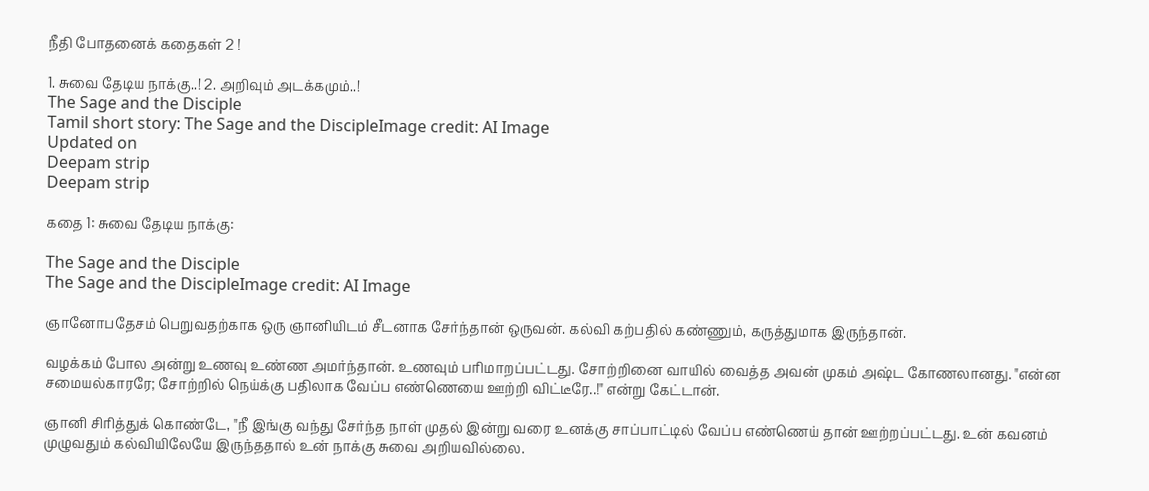நீதி போதனைக் கதைகள் 2 !

1. சுவை தேடிய நாக்கு..! 2. அறிவும் அடக்கமும்..!
The Sage and the Disciple
Tamil short story: The Sage and the DiscipleImage credit: AI Image
Updated on
Deepam strip
Deepam strip

கதை 1: சுவை தேடிய நாக்கு:

The Sage and the Disciple
The Sage and the DiscipleImage credit: AI Image

ஞானோபதேசம் பெறுவதற்காக ஒரு ஞானியிடம் சீடனாக சேர்ந்தான் ஒருவன். கல்வி கற்பதில் கண்ணும், கருத்துமாக இருந்தான்.

வழக்கம் போல அன்று உணவு உண்ண அமர்ந்தான். உணவும் பரிமாறப்பட்டது. சோற்றினை வாயில் வைத்த அவன் முகம் அஷ்ட கோணலானது. "என்ன சமையல்காரரே; சோற்றில் நெய்க்கு பதிலாக வேப்ப எண்ணெயை ஊற்றி விட்டீரே..!" என்று கேட்டான்.

ஞானி சிரித்துக் கொண்டே, "நீ இங்கு வந்து சேர்ந்த நாள் முதல் இன்று வரை உனக்கு சாப்பாட்டில் வேப்ப எண்ணெய் தான் ஊற்றப்பட்டது‌. உன் கவனம் முழுவதும் கல்வியிலேயே இருந்ததால் உன் நாக்கு சுவை அறியவில்லை.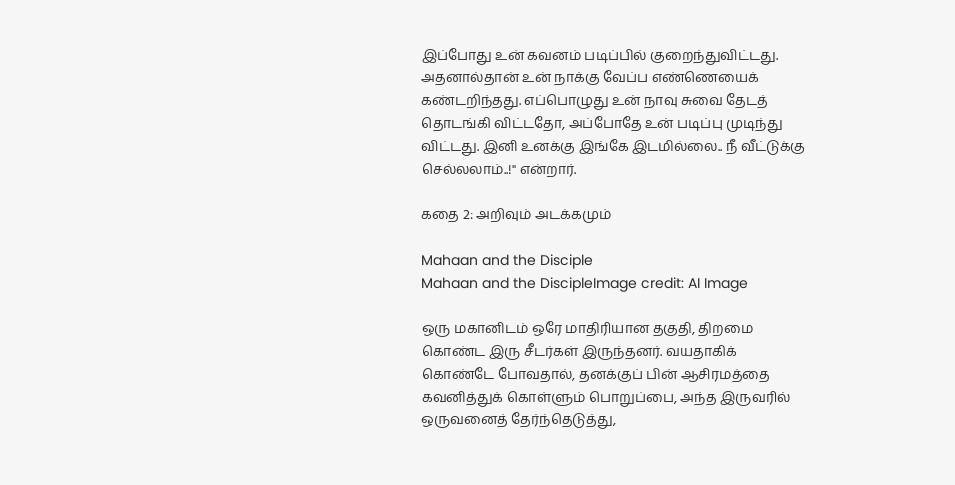இப்போது உன் கவனம் படிப்பில் குறைந்துவிட்டது. அதனால்தான் உன் நாக்கு வேப்ப எண்ணெயைக் கண்டறிந்தது. எப்பொழுது உன் நாவு சுவை தேடத் தொடங்கி விட்டதோ, அப்போதே உன் படிப்பு முடிந்து விட்டது. இனி உனக்கு இங்கே இடமில்லை.. நீ வீட்டுக்கு செல்லலாம்..!" என்றார்.

கதை 2: அறிவும் அடக்கமும்

Mahaan and the Disciple
Mahaan and the DiscipleImage credit: AI Image

ஒரு மகானிடம் ஒரே மாதிரியான தகுதி, திறமை கொண்ட இரு சீடர்கள் இருந்தனர். வயதாகிக் கொண்டே போவதால், தனக்குப் பின் ஆசிரமத்தை கவனித்துக் கொள்ளும் பொறுப்பை, அந்த இருவரில் ஒருவனைத் தேர்ந்தெடுத்து,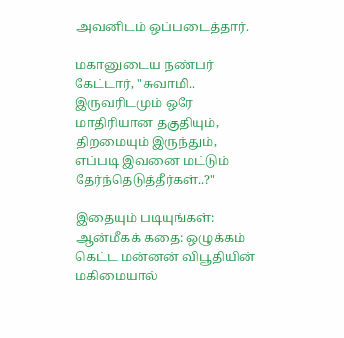அவனிடம் ஒப்படைத்தார்.

மகானுடைய நண்பர் கேட்டார், "சுவாமி.. இருவரிடமும் ஒரே மாதிரியான தகுதியும், திறமையும் இருந்தும், எப்படி இவனை மட்டும் தேர்ந்தெடுத்தீர்கள்..?"

இதையும் படியுங்கள்:
ஆன்மீகக் கதை: ஒழுக்கம் கெட்ட மன்னன் விபூதியின் மகிமையால்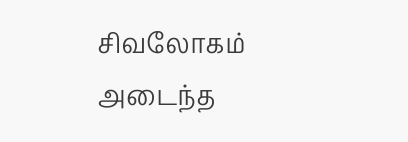சிவலோகம் அடைந்த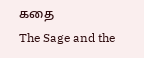கதை
The Sage and the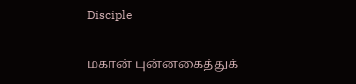Disciple

மகான் புன்னகைத்துக்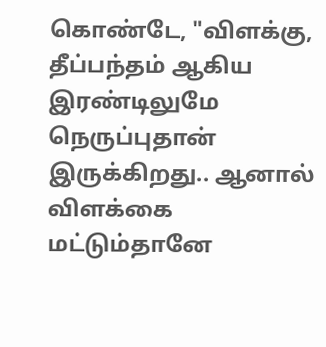கொண்டே, "விளக்கு, தீப்பந்தம் ஆகிய இரண்டிலுமே நெருப்புதான் இருக்கிறது.. ஆனால் விளக்கை மட்டும்தானே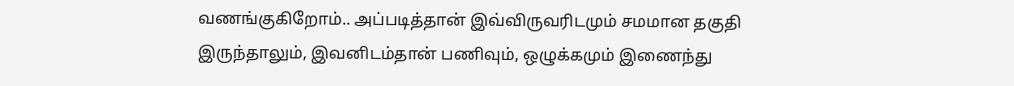வணங்குகிறோம்.. அப்படித்தான் இவ்விருவரிடமும் சமமான தகுதி இருந்தாலும், இவனிடம்தான் பணிவும், ஒழுக்கமும் இணைந்து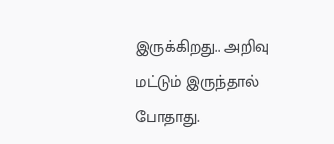இருக்கிறது.. அறிவு மட்டும் இருந்தால் போதாது.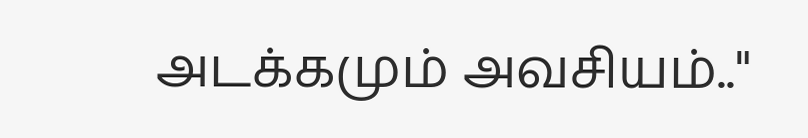அடக்கமும் அவசியம்.."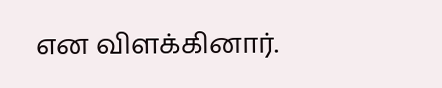என விளக்கினார்.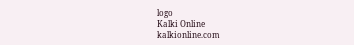logo
Kalki Online
kalkionline.com